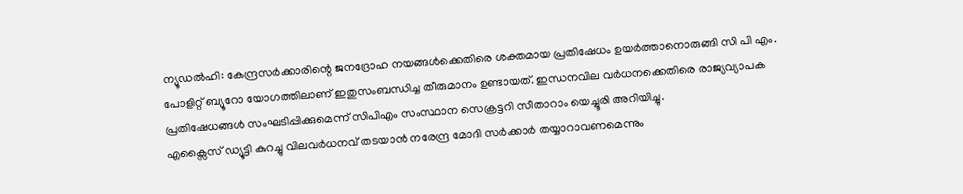ന്യൂഡൽഹി: കേന്ദ്രസർക്കാരിന്റെ ജനദ്രോഹ നയങ്ങൾക്കെതിരെ ശക്തമായ പ്രതിഷേധം ഉയർത്താനൊരുങ്ങി സി പി എം. പോളിറ്റ് ബ്യൂറോ യോഗത്തിലാണ് ഇതുസംബന്ധിച്ച തീരുമാനം ഉണ്ടായത്. ഇന്ധനവില വർധനക്കെതിരെ രാജ്യവ്യാപക പ്രതിഷേധങ്ങൾ സംഘടിപ്പിക്കുമെന്ന് സിപിഎം സംസ്ഥാന സെക്രട്ടറി സീതാറാം യെച്ചൂരി അറിയിച്ചു.
എക്സൈസ് ഡ്യൂട്ടി കുറച്ചു വിലവർധനവ് തടയാൻ നരേന്ദ്ര മോദി സർക്കാർ തയ്യാറാവണമെന്നും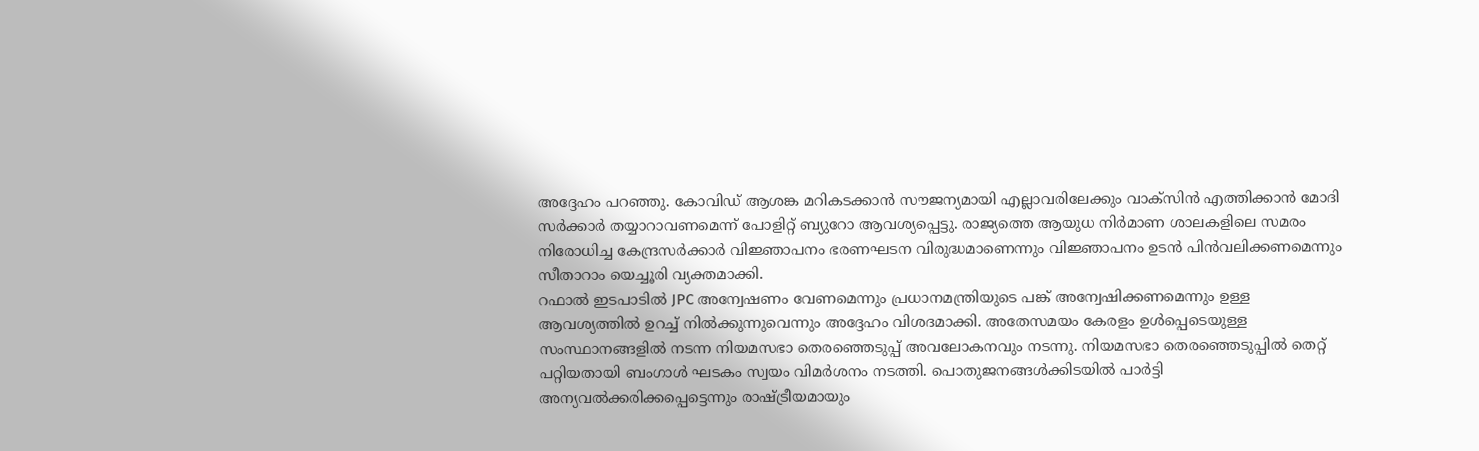അദ്ദേഹം പറഞ്ഞു. കോവിഡ് ആശങ്ക മറികടക്കാൻ സൗജന്യമായി എല്ലാവരിലേക്കും വാക്സിൻ എത്തിക്കാൻ മോദി സർക്കാർ തയ്യാറാവണമെന്ന് പോളിറ്റ് ബ്യുറോ ആവശ്യപ്പെട്ടു. രാജ്യത്തെ ആയുധ നിർമാണ ശാലകളിലെ സമരം നിരോധിച്ച കേന്ദ്രസർക്കാർ വിജ്ഞാപനം ഭരണഘടന വിരുദ്ധമാണെന്നും വിജ്ഞാപനം ഉടൻ പിൻവലിക്കണമെന്നും സീതാറാം യെച്ചൂരി വ്യക്തമാക്കി.
റഫാൽ ഇടപാടിൽ JPC അന്വേഷണം വേണമെന്നും പ്രധാനമന്ത്രിയുടെ പങ്ക് അന്വേഷിക്കണമെന്നും ഉള്ള ആവശ്യത്തിൽ ഉറച്ച് നിൽക്കുന്നുവെന്നും അദ്ദേഹം വിശദമാക്കി. അതേസമയം കേരളം ഉൾപ്പെടെയുള്ള സംസ്ഥാനങ്ങളിൽ നടന്ന നിയമസഭാ തെരഞ്ഞെടുപ്പ് അവലോകനവും നടന്നു. നിയമസഭാ തെരഞ്ഞെടുപ്പിൽ തെറ്റ് പറ്റിയതായി ബംഗാൾ ഘടകം സ്വയം വിമർശനം നടത്തി. പൊതുജനങ്ങൾക്കിടയിൽ പാർട്ടി അന്യവൽക്കരിക്കപ്പെട്ടെന്നും രാഷ്ട്രീയമായും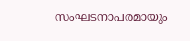സംഘടനാപരമായും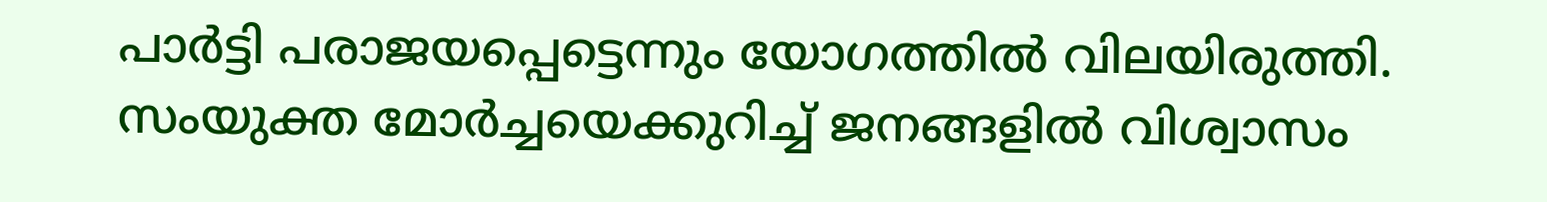പാർട്ടി പരാജയപ്പെട്ടെന്നും യോഗത്തിൽ വിലയിരുത്തി. സംയുക്ത മോർച്ചയെക്കുറിച്ച് ജനങ്ങളിൽ വിശ്വാസം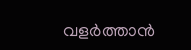വളർത്താൻ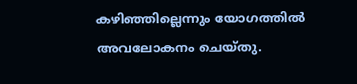കഴിഞ്ഞില്ലെന്നും യോഗത്തിൽ അവലോകനം ചെയ്തു.